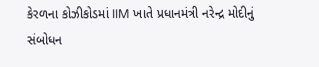કેરળના કોઝીકોડમાં IIM ખાતે પ્રધાનમંત્રી નરેન્દ્ર મોદીનું સંબોધન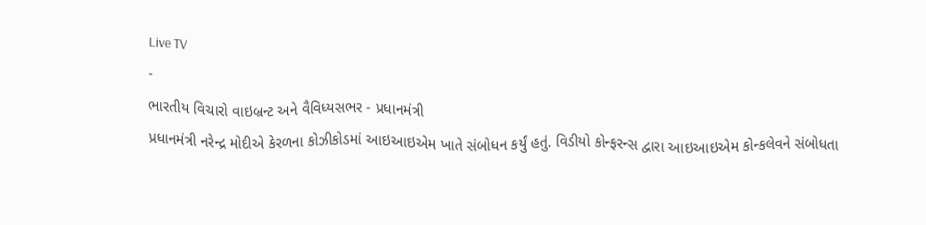Live TV
-
ભારતીય વિચારો વાઇબ્રન્ટ અને વૈવિધ્યસભર - પ્રધાનમંત્રી
પ્રધાનમંત્રી નરેન્દ્ર મોદીએ કેરળના કોઝીકોડમાં આઇઆઇએમ ખાતે સંબોધન કર્યું હતું. વિડીયો કોન્ફરન્સ દ્વારા આઇઆઇએમ કોન્કલેવને સંબોધતા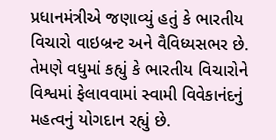પ્રધાનમંત્રીએ જણાવ્યું હતું કે ભારતીય વિચારો વાઇબ્રન્ટ અને વૈવિધ્યસભર છે. તેમણે વધુમાં કહ્યું કે ભારતીય વિચારોને વિશ્વમાં ફેલાવવામાં સ્વામી વિવેકાનંદનું મહત્વનું યોગદાન રહ્યું છે.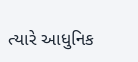ત્યારે આધુનિક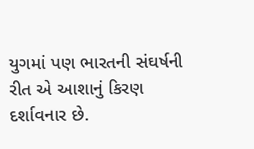યુગમાં પણ ભારતની સંઘર્ષની રીત એ આશાનું કિરણ દર્શાવનાર છે.